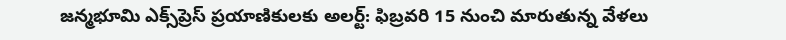జన్మభూమి ఎక్స్‌ప్రెస్ ప్రయాణికులకు అలర్ట్: ఫిబ్రవరి 15 నుంచి మారుతున్న వేళలు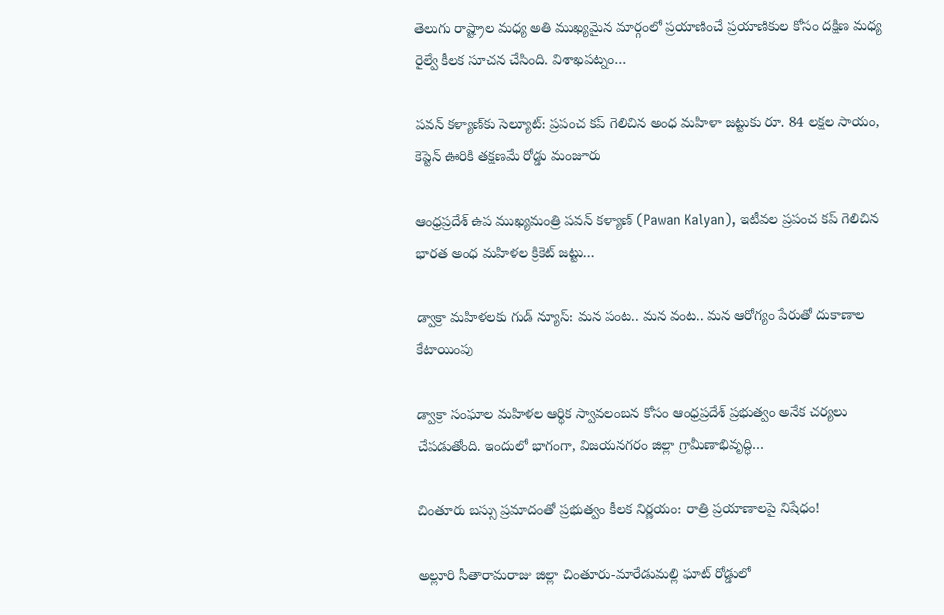తెలుగు రాష్ట్రాల మధ్య అతి ముఖ్యమైన మార్గంలో ప్రయాణించే ప్రయాణికుల కోసం దక్షిణ మధ్య రైల్వే కీలక సూచన చేసింది. విశాఖపట్నం…

పవన్ కళ్యాణ్‌కు సెల్యూట్: ప్రపంచ కప్ గెలిచిన అంధ మహిళా జట్టుకు రూ. 84 లక్షల సాయం, కెప్టెన్ ఊరికి తక్షణమే రోడ్డు మంజూరు

ఆంధ్రప్రదేశ్ ఉప ముఖ్యమంత్రి పవన్ కళ్యాణ్ (Pawan Kalyan), ఇటీవల ప్రపంచ కప్ గెలిచిన భారత అంధ మహిళల క్రికెట్ జట్టు…

డ్వాక్రా మహిళలకు గుడ్ న్యూస్: మన పంట.. మన వంట.. మన ఆరోగ్యం పేరుతో దుకాణాల కేటాయింపు

డ్వాక్రా సంఘాల మహిళల ఆర్థిక స్వావలంబన కోసం ఆంధ్రప్రదేశ్ ప్రభుత్వం అనేక చర్యలు చేపడుతోంది. ఇందులో భాగంగా, విజయనగరం జిల్లా గ్రామీణాభివృద్ధి…

చింతూరు బస్సు ప్రమాదంతో ప్రభుత్వం కీలక నిర్ణయం: రాత్రి ప్రయాణాలపై నిషేధం!

అల్లూరి సీతారామరాజు జిల్లా చింతూరు-మారేడుమల్లి ఘాట్ రోడ్డులో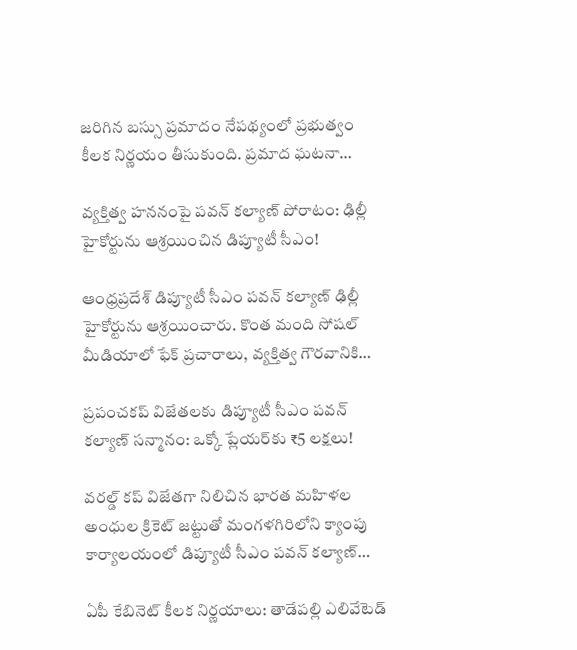జరిగిన బస్సు ప్రమాదం నేపథ్యంలో ప్రభుత్వం కీలక నిర్ణయం తీసుకుంది. ప్రమాద ఘటనా…

వ్యక్తిత్వ హననంపై పవన్ కల్యాణ్ పోరాటం: ఢిల్లీ హైకోర్టును ఆశ్రయించిన డిప్యూటీ సీఎం!

ఆంధ్రప్రదేశ్ డిప్యూటీ సీఎం పవన్ కల్యాణ్ ఢిల్లీ హైకోర్టును ఆశ్రయించారు. కొంత మంది సోషల్ మీడియాలో ఫేక్ ప్రచారాలు, వ్యక్తిత్వ గౌరవానికి…

ప్రపంచకప్ విజేతలకు డిప్యూటీ సీఎం పవన్ కల్యాణ్ సన్మానం: ఒక్కో ప్లేయర్‌కు ₹5 లక్షలు!

వరల్డ్ కప్ విజేతగా నిలిచిన భారత మహిళల అంధుల క్రికెట్ జట్టుతో మంగళగిరిలోని క్యాంపు కార్యాల‌యంలో డిప్యూటీ సీఎం ప‌వ‌న్ క‌ల్యాణ్…

ఏపీ కేబినెట్ కీలక నిర్ణయాలు: తాడేపల్లి ఎలివేటెడ్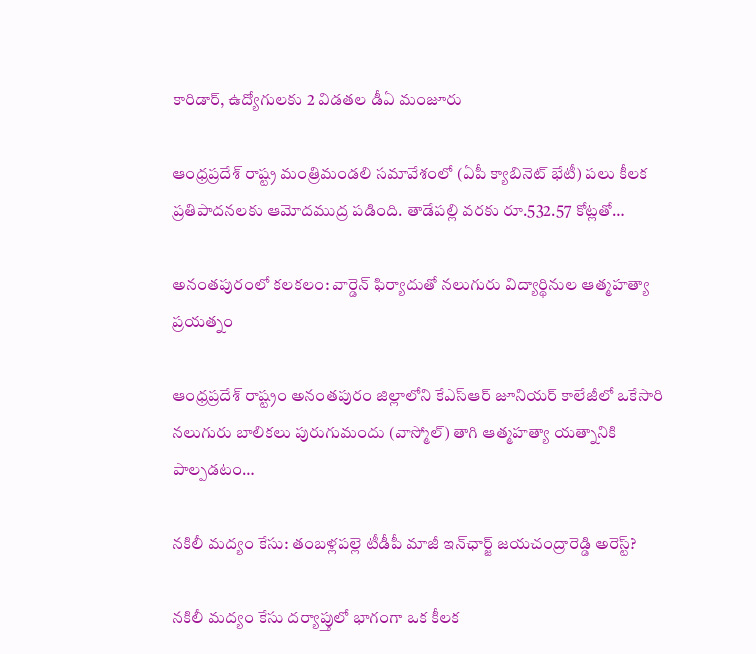కారిడార్, ఉద్యోగులకు 2 విడతల డీఏ మంజూరు

ఆంధ్రప్రదేశ్ రాష్ట్ర మంత్రిమండలి సమావేశంలో (ఏపీ క్యాబినెట్ భేటీ) పలు కీలక ప్రతిపాదనలకు ఆమోదముద్ర పడింది. తాడేపల్లి వరకు రూ.532.57 కోట్లతో…

అనంతపురంలో కలకలం: వార్డెన్‌ ఫిర్యాదుతో నలుగురు విద్యార్థినుల ఆత్మహత్యా ప్రయత్నం

ఆంధ్రప్రదేశ్ రాష్ట్రం అనంతపురం జిల్లాలోని కేఎస్ఆర్ జూనియర్ కాలేజీలో ఒకేసారి నలుగురు బాలికలు పురుగుమందు (వాస్మోల్) తాగి ఆత్మహత్యా యత్నానికి పాల్పడటం…

నకిలీ మద్యం కేసు: తంబళ్లపల్లె టీడీపీ మాజీ ఇన్‌ఛార్జ్ జయచంద్రారెడ్డి అరెస్ట్?

నకిలీ మద్యం కేసు దర్యాప్తులో భాగంగా ఒక కీలక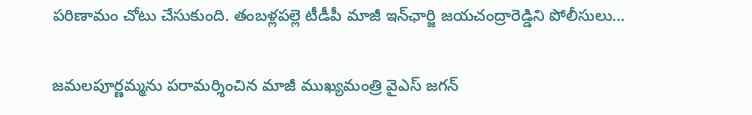పరిణామం చోటు చేసుకుంది. తంబళ్లపల్లె టీడీపీ మాజీ ఇన్‌ఛార్జి జయచంద్రారెడ్డిని పోలీసులు…

జమలపూర్ణమ్మను పరామర్శించిన మాజీ ముఖ్యమంత్రి వైఎస్ జగన్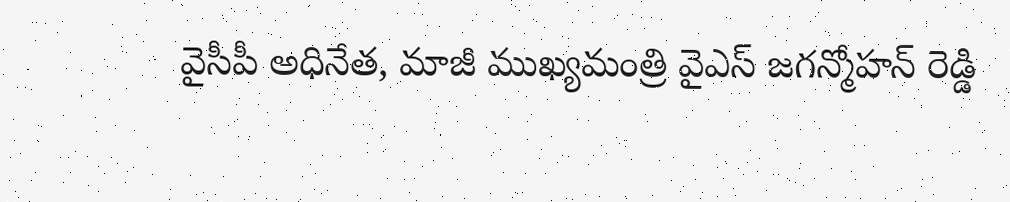వైసీపీ అధినేత, మాజీ ముఖ్యమంత్రి వైఎస్ జగన్మోహన్ రెడ్డి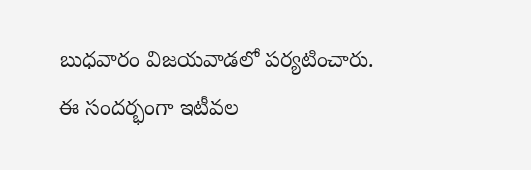బుధవారం విజయవాడలో పర్యటించారు. ఈ సందర్భంగా ఇటీవల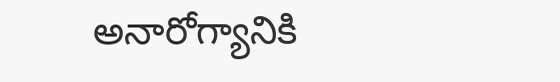అనారోగ్యానికి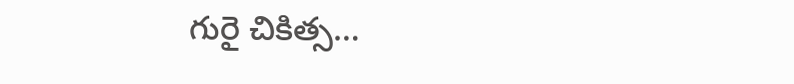గురై చికిత్స…